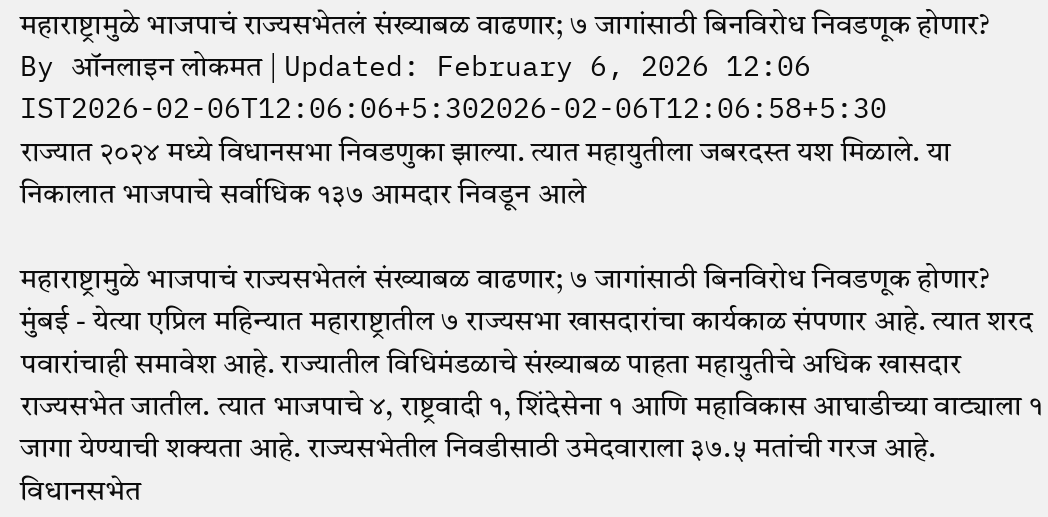महाराष्ट्रामुळे भाजपाचं राज्यसभेतलं संख्याबळ वाढणार; ७ जागांसाठी बिनविरोध निवडणूक होणार?
By ऑनलाइन लोकमत | Updated: February 6, 2026 12:06 IST2026-02-06T12:06:06+5:302026-02-06T12:06:58+5:30
राज्यात २०२४ मध्ये विधानसभा निवडणुका झाल्या. त्यात महायुतीला जबरदस्त यश मिळाले. या निकालात भाजपाचे सर्वाधिक १३७ आमदार निवडून आले

महाराष्ट्रामुळे भाजपाचं राज्यसभेतलं संख्याबळ वाढणार; ७ जागांसाठी बिनविरोध निवडणूक होणार?
मुंबई - येत्या एप्रिल महिन्यात महाराष्ट्रातील ७ राज्यसभा खासदारांचा कार्यकाळ संपणार आहे. त्यात शरद पवारांचाही समावेश आहे. राज्यातील विधिमंडळाचे संख्याबळ पाहता महायुतीचे अधिक खासदार राज्यसभेत जातील. त्यात भाजपाचे ४, राष्ट्रवादी १, शिंदेसेना १ आणि महाविकास आघाडीच्या वाट्याला १ जागा येण्याची शक्यता आहे. राज्यसभेतील निवडीसाठी उमेदवाराला ३७.५ मतांची गरज आहे. विधानसभेत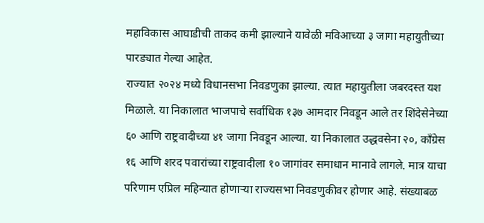महाविकास आघाडीची ताकद कमी झाल्याने यावेळी मविआच्या ३ जागा महायुतीच्या पारड्यात गेल्या आहेत.
राज्यात २०२४ मध्ये विधानसभा निवडणुका झाल्या. त्यात महायुतीला जबरदस्त यश मिळाले. या निकालात भाजपाचे सर्वाधिक १३७ आमदार निवडून आले तर शिंदेसेनेच्या ६० आणि राष्ट्रवादीच्या ४१ जागा निवडून आल्या. या निकालात उद्धवसेना २०, काँग्रेस १६ आणि शरद पवारांच्या राष्ट्रवादीला १० जागांवर समाधान मानावे लागले. मात्र याचा परिणाम एप्रिल महिन्यात होणाऱ्या राज्यसभा निवडणुकीवर होणार आहे. संख्याबळ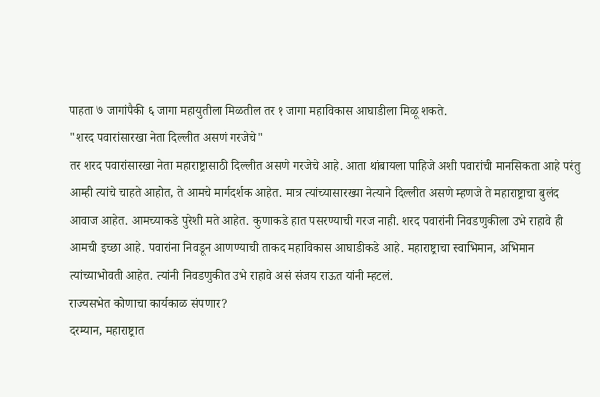पाहता ७ जागांपैकी ६ जागा महायुतीला मिळतील तर १ जागा महाविकास आघाडीला मिळू शकते.
"शरद पवारांसारखा नेता दिल्लीत असणं गरजेचे"
तर शरद पवारांसारखा नेता महाराष्ट्रासाठी दिल्लीत असणे गरजेचे आहे. आता थांबायला पाहिजे अशी पवारांची मानसिकता आहे परंतु आम्ही त्यांचे चाहते आहोत, ते आमचे मार्गदर्शक आहेत. मात्र त्यांच्यासारख्या नेत्याने दिल्लीत असणे म्हणजे ते महाराष्ट्राचा बुलंद आवाज आहेत. आमच्याकडे पुरेशी मते आहेत. कुणाकडे हात पसरण्याची गरज नाही. शरद पवारांनी निवडणुकीला उभे राहावे ही आमची इच्छा आहे. पवारांना निवडून आणण्याची ताकद महाविकास आघाडीकडे आहे. महाराष्ट्राचा स्वाभिमान, अभिमान त्यांच्याभोवती आहेत. त्यांनी निवडणुकीत उभे राहावे असं संजय राऊत यांनी म्हटलं.
राज्यसभेत कोणाचा कार्यकाळ संपणार?
दरम्यान, महाराष्ट्रात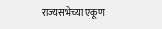राज्यसभेच्या एकूण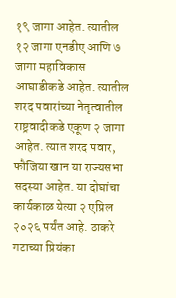१९ जागा आहेत. त्यातील १२ जागा एनडीए आणि ७ जागा महाविकास आघाडीकडे आहेत. त्यातील शरद पवारांच्या नेतृत्वातील राष्ट्रवादीकडे एकूण २ जागा आहेत. त्यात शरद पवार, फौजिया खान या राज्यसभा सदस्या आहेत. या दोघांचा कार्यकाळ येत्या २ एप्रिल २०२६ पर्यंत आहे. ठाकरे गटाच्या प्रियंका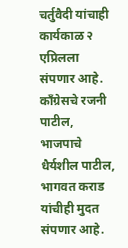चर्तुवैदी यांचाही कार्यकाळ २ एप्रिलला संपणार आहे. काँग्रेसचे रजनी पाटील, भाजपाचे धैर्यशील पाटील, भागवत कराड यांचीही मुदत संपणार आहे.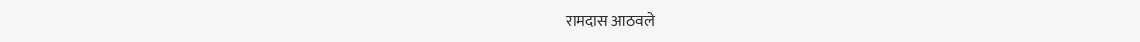रामदास आठवले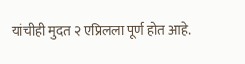यांचीही मुदत २ एप्रिलला पूर्ण होत आहे.